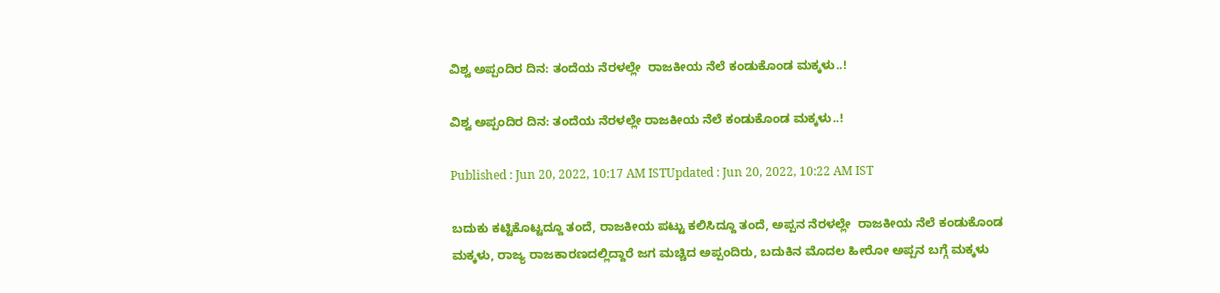ವಿಶ್ವ ಅಪ್ಪಂದಿರ ದಿನ: ತಂದೆಯ ನೆರಳಲ್ಲೇ  ರಾಜಕೀಯ ನೆಲೆ ಕಂಡುಕೊಂಡ ಮಕ್ಕಳು..!

ವಿಶ್ವ ಅಪ್ಪಂದಿರ ದಿನ: ತಂದೆಯ ನೆರಳಲ್ಲೇ ರಾಜಕೀಯ ನೆಲೆ ಕಂಡುಕೊಂಡ ಮಕ್ಕಳು..!

Published : Jun 20, 2022, 10:17 AM ISTUpdated : Jun 20, 2022, 10:22 AM IST

ಬದುಕು ಕಟ್ಟಿಕೊಟ್ಟದ್ದೂ ತಂದೆ, ರಾಜಕೀಯ ಪಟ್ಟು ಕಲಿಸಿದ್ದೂ ತಂದೆ, ಅಪ್ಪನ ನೆರಳಲ್ಲೇ  ರಾಜಕೀಯ ನೆಲೆ ಕಂಡುಕೊಂಡ ಮಕ್ಕಳು, ರಾಜ್ಯ ರಾಜಕಾರಣದಲ್ಲಿದ್ದಾರೆ ಜಗ ಮಚ್ಚಿದ ಅಪ್ಪಂದಿರು, ಬದುಕಿನ ಮೊದಲ ಹೀರೋ ಅಪ್ಪನ ಬಗ್ಗೆ ಮಕ್ಕಳು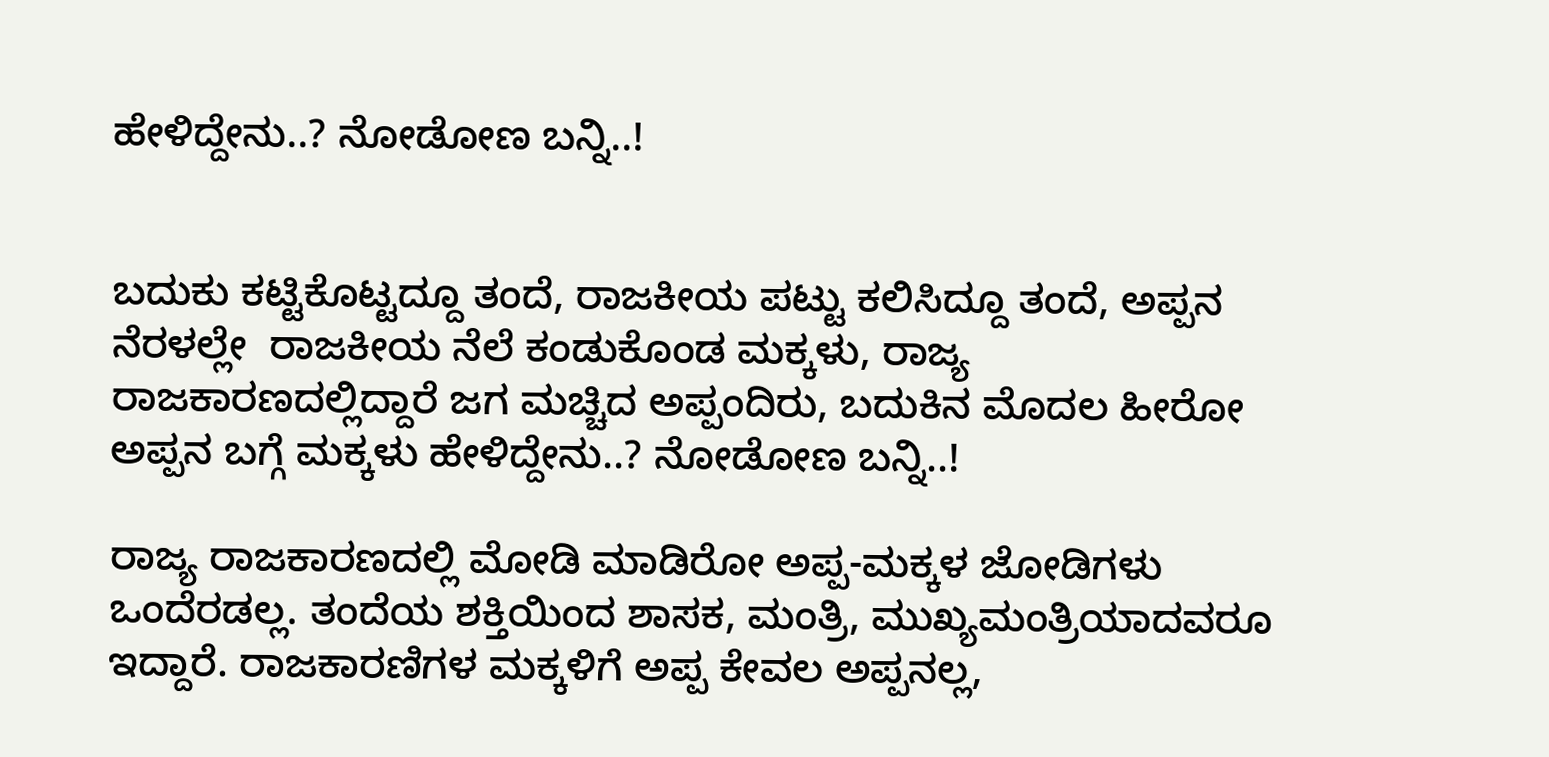ಹೇಳಿದ್ದೇನು..? ನೋಡೋಣ ಬನ್ನಿ..!


ಬದುಕು ಕಟ್ಟಿಕೊಟ್ಟದ್ದೂ ತಂದೆ, ರಾಜಕೀಯ ಪಟ್ಟು ಕಲಿಸಿದ್ದೂ ತಂದೆ, ಅಪ್ಪನ ನೆರಳಲ್ಲೇ  ರಾಜಕೀಯ ನೆಲೆ ಕಂಡುಕೊಂಡ ಮಕ್ಕಳು, ರಾಜ್ಯ ರಾಜಕಾರಣದಲ್ಲಿದ್ದಾರೆ ಜಗ ಮಚ್ಚಿದ ಅಪ್ಪಂದಿರು, ಬದುಕಿನ ಮೊದಲ ಹೀರೋ ಅಪ್ಪನ ಬಗ್ಗೆ ಮಕ್ಕಳು ಹೇಳಿದ್ದೇನು..? ನೋಡೋಣ ಬನ್ನಿ..!

ರಾಜ್ಯ ರಾಜಕಾರಣದಲ್ಲಿ ಮೋಡಿ ಮಾಡಿರೋ ಅಪ್ಪ-ಮಕ್ಕಳ ಜೋಡಿಗಳು ಒಂದೆರಡಲ್ಲ. ತಂದೆಯ ಶಕ್ತಿಯಿಂದ ಶಾಸಕ, ಮಂತ್ರಿ, ಮುಖ್ಯಮಂತ್ರಿಯಾದವರೂ ಇದ್ದಾರೆ. ರಾಜಕಾರಣಿಗಳ ಮಕ್ಕಳಿಗೆ ಅಪ್ಪ ಕೇವಲ ಅಪ್ಪನಲ್ಲ,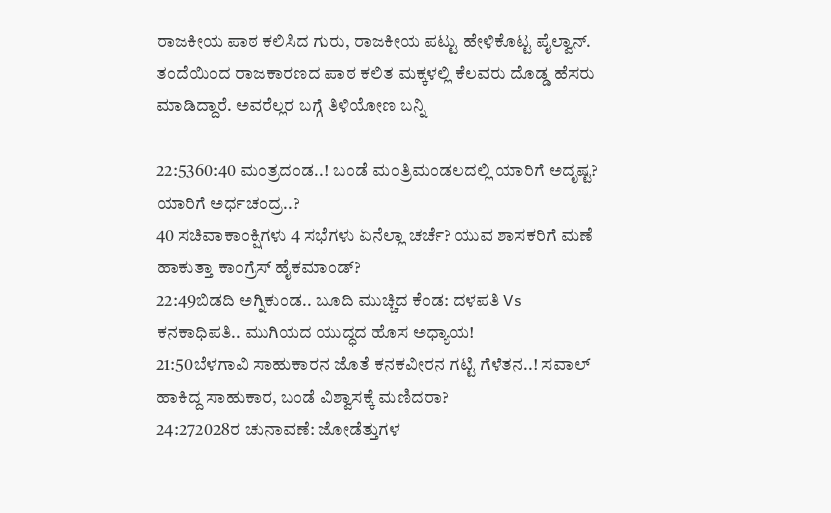ರಾಜಕೀಯ ಪಾಠ ಕಲಿಸಿದ ಗುರು, ರಾಜಕೀಯ ಪಟ್ಟು ಹೇಳಿಕೊಟ್ಟ ಪೈಲ್ವಾನ್. ತಂದೆಯಿಂದ ರಾಜಕಾರಣದ ಪಾಠ ಕಲಿತ ಮಕ್ಕಳಲ್ಲಿ ಕೆಲವರು ದೊಡ್ಡ ಹೆಸರು ಮಾಡಿದ್ದಾರೆ. ಅವರೆಲ್ಲರ ಬಗ್ಗೆ ತಿಳಿಯೋಣ ಬನ್ನಿ

22:5360:40 ಮಂತ್ರದಂಡ..! ಬಂಡೆ ಮಂತ್ರಿಮಂಡಲದಲ್ಲಿ ಯಾರಿಗೆ ಅದೃಷ್ಟ? ಯಾರಿಗೆ ಅರ್ಧಚಂದ್ರ..?
40 ಸಚಿವಾಕಾಂಕ್ಷಿಗಳು 4 ಸಭೆಗಳು ಏನೆಲ್ಲಾ ಚರ್ಚೆ? ಯುವ ಶಾಸಕರಿಗೆ ಮಣೆ ಹಾಕುತ್ತಾ ಕಾಂಗ್ರೆಸ್ ಹೈಕಮಾಂಡ್?
22:49ಬಿಡದಿ ಅಗ್ನಿಕುಂಡ.. ಬೂದಿ ಮುಚ್ಚಿದ ಕೆಂಡ: ದಳಪತಿ Vs ಕನಕಾಧಿಪತಿ.. ಮುಗಿಯದ ಯುದ್ಧದ ಹೊಸ ಅಧ್ಯಾಯ!
21:50ಬೆಳಗಾವಿ ಸಾಹುಕಾರನ ಜೊತೆ ಕನಕವೀರನ ಗಟ್ಟಿ ಗೆಳೆತನ..! ಸವಾಲ್ ಹಾಕಿದ್ದ ಸಾಹುಕಾರ, ಬಂಡೆ ವಿಶ್ವಾಸಕ್ಕೆ ಮಣಿದರಾ?
24:272028ರ ಚುನಾವಣೆ: ಜೋಡೆತ್ತುಗಳ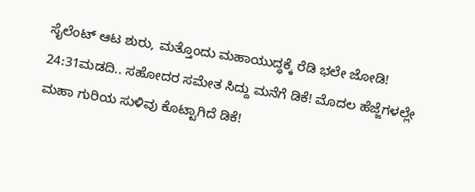ಸೈಲೆಂಟ್ ಆಟ ಶುರು, ಮತ್ತೊಂದು ಮಹಾಯುದ್ಧಕ್ಕೆ ರೆಡಿ ಭಲೇ ಜೋಡಿ!
24:31ಮಡದಿ.. ಸಹೋದರ ಸಮೇತ ಸಿದ್ದು ಮನೆಗೆ ಡಿಕೆ! ಮೊದಲ ಹೆಜ್ಜೆಗಳಲ್ಲೇ ಮಹಾ ಗುರಿಯ ಸುಳಿವು ಕೊಟ್ಟಾಗಿದೆ ಡಿಕೆ!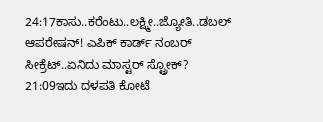24:17ಕಾಸು..ಕರೆಂಟು..ಲಕ್ಷ್ಮೀ..ಜ್ಯೋತಿ..ಡಬಲ್ ಆಪರೇಷನ್! ಎಪಿಕ್ ಕಾರ್ಡ್ ನಂಬರ್ ಸೀಕ್ರೆಟ್..ಏನಿದು ಮಾಸ್ಟರ್ ಸ್ಟ್ರೋಕ್?
21:09ಇದು ದಳಪತಿ ಕೋಟೆ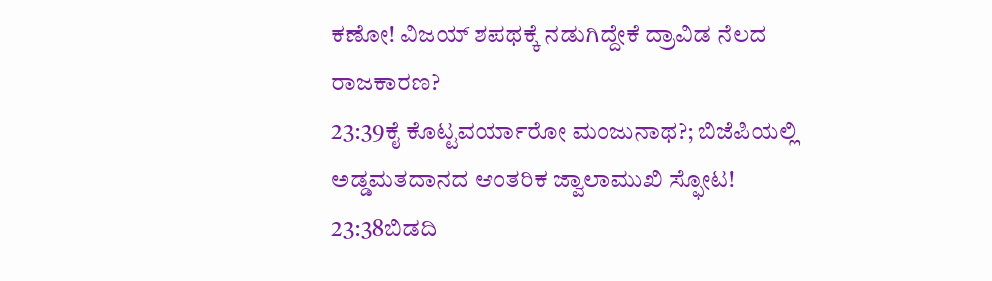ಕಣೋ! ವಿಜಯ್ ಶಪಥಕ್ಕೆ ನಡುಗಿದ್ದೇಕೆ ದ್ರಾವಿಡ ನೆಲದ ರಾಜಕಾರಣ?
23:39ಕೈ ಕೊಟ್ಟವರ್ಯಾರೋ ಮಂಜುನಾಥ?; ಬಿಜೆಪಿಯಲ್ಲಿ ಅಡ್ಡಮತದಾನದ ಆಂತರಿಕ ಜ್ವಾಲಾಮುಖಿ ಸ್ಫೋಟ!
23:38ಬಿಡದಿ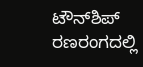ಟೌನ್‌ಶಿಪ್ ರಣರಂಗದಲ್ಲಿ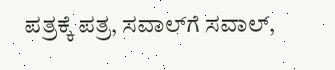ಪತ್ರಕ್ಕೆ ಪತ್ರ, ಸವಾಲ್‌ಗೆ ಸವಾಲ್,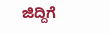ಜಿದ್ದಿಗೆ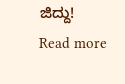ಜಿದ್ದು!
Read more